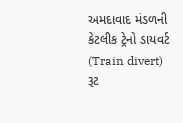અમદાવાદ મંડળની કેટલીક ટ્રેનો ડાયવર્ટ (Train divert) રૂટ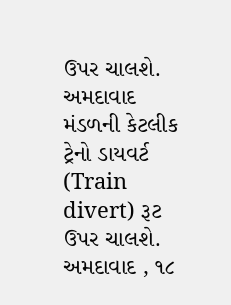ઉપર ચાલશે.
અમદાવાદ મંડળની કેટલીક ટ્રેનો ડાયવર્ટ (Train divert) રૂટ ઉપર ચાલશે. અમદાવાદ , ૧૮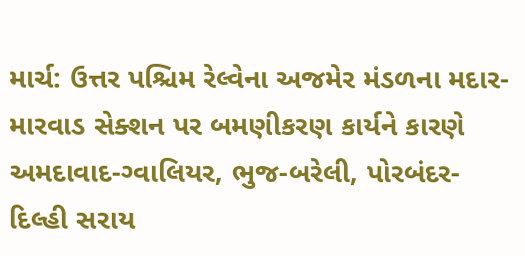માર્ચ: ઉત્તર પશ્ચિમ રેલ્વેના અજમેર મંડળના મદાર-મારવાડ સેક્શન પર બમણીકરણ કાર્યને કારણે અમદાવાદ-ગ્વાલિયર, ભુજ-બરેલી, પોરબંદર-દિલ્હી સરાય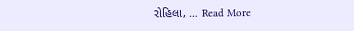રોહિલા, … Read More